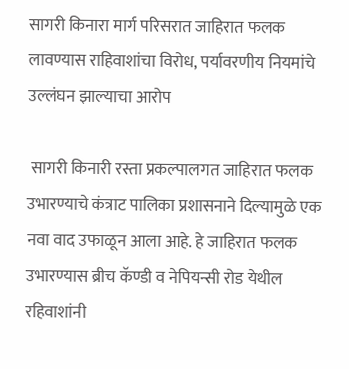सागरी किनारा मार्ग परिसरात जाहिरात फलक लावण्यास राहिवाशांचा विरोध, पर्यावरणीय नियमांचे उल्लंघन झाल्याचा आरोप

 सागरी किनारी रस्ता प्रकल्पालगत जाहिरात फलक उभारण्याचे कंत्राट पालिका प्रशासनाने दिल्यामुळे एक नवा वाद उफाळून आला आहे. हे जाहिरात फलक उभारण्यास ब्रीच कॅण्डी व नेपियन्सी रोड येथील रहिवाशांनी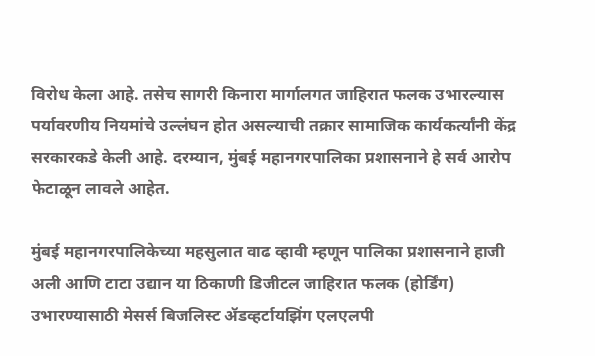विरोध केला आहे. तसेच सागरी किनारा मार्गालगत जाहिरात फलक उभारल्यास पर्यावरणीय नियमांचे उल्लंघन होत असल्याची तक्रार सामाजिक कार्यकर्त्यांनी केंद्र सरकारकडे केली आहे. दरम्यान, मुंबई महानगरपालिका प्रशासनाने हे सर्व आरोप फेटाळून लावले आहेत.

मुंबई महानगरपालिकेच्या महसुलात वाढ व्हावी म्हणून पालिका प्रशासनाने हाजी अली आणि टाटा उद्यान या ठिकाणी डिजीटल जाहिरात फलक (होर्डिंग) उभारण्यासाठी मेसर्स बिजलिस्ट ॲडव्हर्टायझिंग एलएलपी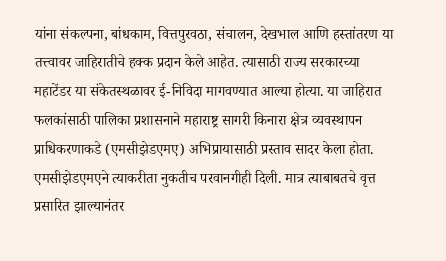यांना संकल्पना, बांधकाम, वित्तपुरवठा, संचालन, देखभाल आणि हस्तांतरण या तत्त्वावर जाहिरातीचे हक्क प्रदान केले आहेत. त्यासाठी राज्य सरकारच्या महाटेंडर या संकेतस्थळावर ई-निविदा मागवण्यात आल्या होत्या. या जाहिरात फलकांसाठी पालिका प्रशासनाने महाराष्ट्र सागरी किनारा क्षेत्र व्यवस्थापन प्राधिकरणाकडे (एमसीझेडएमए) अभिप्रायासाठी प्रस्ताव सादर केला होता. एमसीझेडएमएने त्याकरीता नुकतीच परवानगीही दिली. मात्र त्याबाबतचे वृत्त प्रसारित झाल्यानंतर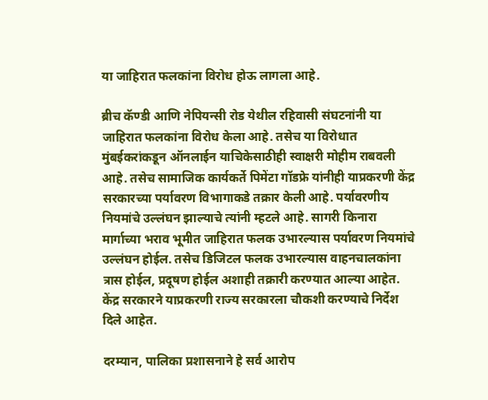या जाहिरात फलकांना विरोध होऊ लागला आहे.

ब्रीच कॅण्डी आणि नेपियन्सी रोड येथील रहिवासी संघटनांनी या जाहिरात फलकांना विरोध केला आहे. तसेच या विरोधात मुंबईकरांकडून ऑनलाईन याचिकेसाठीही स्वाक्षरी मोहीम राबवली आहे. तसेच सामाजिक कार्यकर्ते पिमेंटा गॉडफ्रे यांनीही याप्रकरणी केंद्र सरकारच्या पर्यावरण विभागाकडे तक्रार केली आहे. पर्यावरणीय नियमांचे उल्लंघन झाल्याचे त्यांनी म्हटले आहे. सागरी किनारा मार्गाच्या भराव भूमीत जाहिरात फलक उभारल्यास पर्यावरण नियमांचे उल्लंघन होईल. तसेच डिजिटल फलक उभारल्यास वाहनचालकांना त्रास होईल, प्रदूषण होईल अशाही तक्रारी करण्यात आल्या आहेत. केंद्र सरकारने याप्रकरणी राज्य सरकारला चौकशी करण्याचे निर्देश दिले आहेत.

दरम्यान, पालिका प्रशासनाने हे सर्व आरोप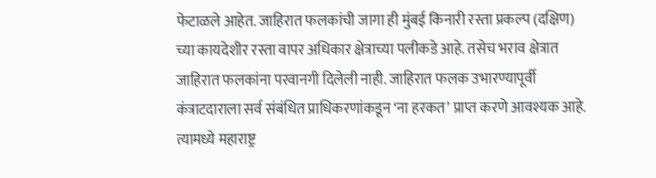फेटाळले आहेत. जाहिरात फलकांची जागा ही मुंबई किनारी रस्ता प्रकल्प (दक्षिण) च्या कायदेशीर रस्ता वापर अधिकार क्षेत्राच्या पलीकडे आहे. तसेच भराव क्षेत्रात जाहिरात फलकांना परवानगी दिलेली नाही. जाहिरात फलक उभारण्यापूर्वी कंत्राटदाराला सर्व संबंधित प्राधिकरणांकडून ‘ना हरकत’ प्राप्त करणे आवश्यक आहे. त्यामध्ये महाराष्ट्र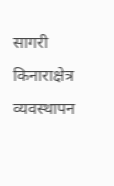सागरी किनाराक्षेत्र व्यवस्थापन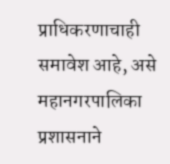प्राधिकरणाचाही समावेश आहे, असे महानगरपालिका प्रशासनाने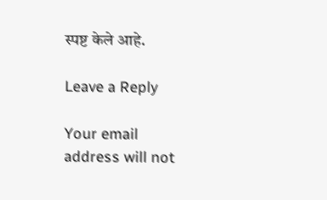स्पष्ट केले आहे.

Leave a Reply

Your email address will not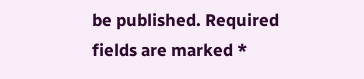be published. Required fields are marked *